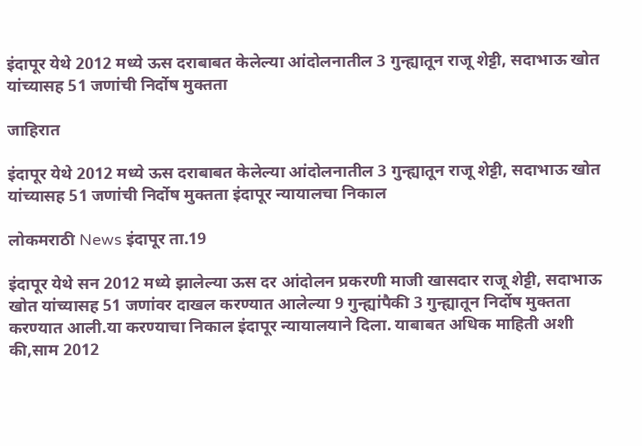इंदापूर येथे 2012 मध्ये ऊस दराबाबत केलेल्या आंदोलनातील 3 गुन्ह्यातून राजू शेट्टी, सदाभाऊ खोत यांच्यासह 51 जणांची निर्दोष मुक्तता

जाहिरात

इंदापूर येथे 2012 मध्ये ऊस दराबाबत केलेल्या आंदोलनातील 3 गुन्ह्यातून राजू शेट्टी, सदाभाऊ खोत यांच्यासह 51 जणांची निर्दोष मुक्तता इंदापूर न्यायालचा निकाल

लोकमराठी News इंदापूर ता.19

इंदापूर येथे सन 2012 मध्ये झालेल्या ऊस दर आंदोलन प्रकरणी माजी खासदार राजू शेट्टी, सदाभाऊ खोत यांच्यासह 51 जणांवर दाखल करण्यात आलेल्या 9 गुन्ह्यांपैकी 3 गुन्ह्यातून निर्दोष मुक्तता करण्यात आली.या करण्याचा निकाल इंदापूर न्यायालयाने दिला. याबाबत अधिक माहिती अशी की,साम 2012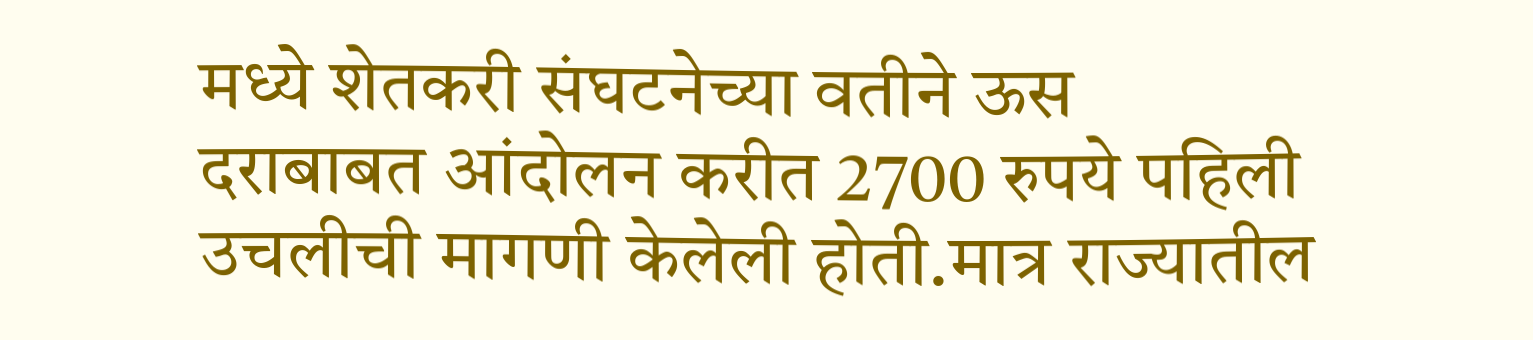मध्ये शेतकरी संघटनेच्या वतीने ऊस दराबाबत आंदोलन करीत 2700 रुपये पहिली उचलीची मागणी केलेली होती.मात्र राज्यातील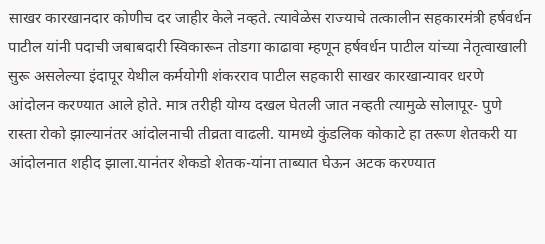साखर कारखानदार कोणीच दर जाहीर केले नव्हते. त्यावेळेस राज्याचे तत्कालीन सहकारमंत्री हर्षवर्धन पाटील यांनी पदाची जबाबदारी स्विकारून तोडगा काढावा म्हणून हर्षवर्धन पाटील यांच्या नेतृत्वाखाली सुरू असलेल्या इंदापूर येथील कर्मयोगी शंकरराव पाटील सहकारी साखर कारखान्यावर धरणे आंदोलन करण्यात आले होते. मात्र तरीही योग्य दखल घेतली जात नव्हती त्यामुळे सोलापूर- पुणे रास्ता रोको झाल्यानंतर आंदोलनाची तीव्रता वाढली. यामध्ये कुंडलिक कोकाटे हा तरूण शेतकरी या आंदोलनात शहीद झाला.यानंतर शेकडो शेतक-यांना ताब्यात घेऊन अटक करण्यात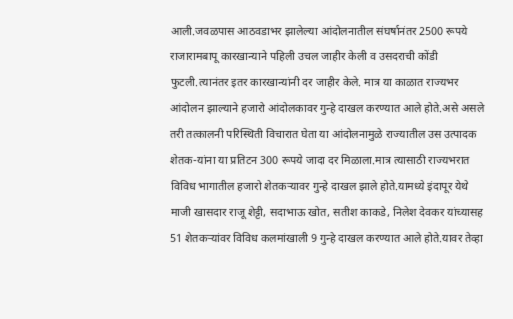आली.जवळपास आठवडाभर झालेल्या आंदोलनातील संघर्षानंतर 2500 रूपये राजारामबापू कारखान्याने पहिली उचल जाहीर केली व उसदराची कोंडी फुटली.त्यानंतर इतर कारखान्यांनी दर जाहीर केले. मात्र या काळात राज्यभर आंदोलन झाल्याने हजारो आंदोलकावर गुन्हे दाखल करण्यात आले होते.असे असले तरी तत्कालनी परिस्थिती विचारात घेता या आंदोलनामुळे राज्यातील उस उत्पादक शेतक-यांना या प्रतिटन 300 रूपये जादा दर मिळाला.मात्र त्यासाठी राज्यभरात विविध भागातील हजारो शेतकऱ्यावर गुन्हे दाखल झाले होते.यामध्ये इंदापूर येथे माजी खासदार राजू शेट्टी, सदाभाऊ खोत, सतीश काकडे, निलेश देवकर यांच्यासह 51 शेतकऱ्यांवर विविध कलमांखाली 9 गुन्हे दाखल करण्यात आले होते.यावर तेव्हा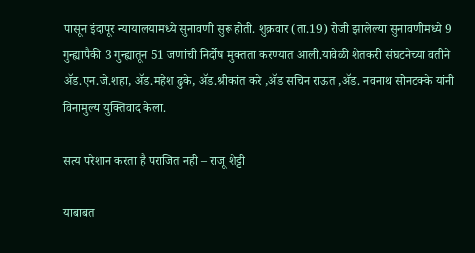पासून इंदापूर न्यायालयामध्ये सुनावणी सुरू होती. शुक्रवार (ता.19) रोजी झालेल्या सुनावणीमध्ये 9 गुन्ह्यापैकी 3 गुन्ह्यातून 51 जणांची निर्दोष मुक्तता करण्यात आली.यावेळी शेतकरी संघटनेच्या वतीने ॲड.एन.जे.शहा, ॲड.महेश ढुके, ॲड.श्रीकांत करे ,ॲड सचिन राऊत ,ॲड. नवनाथ सोनटक्के यांनी विनामुल्य युक्तिवाद केला.

सत्य परेशान करता है पराजित नही – राजू शेट्टी

याबाबत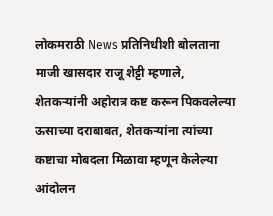लोकमराठी News प्रतिनिधीशी बोलताना माजी खासदार राजू शेट्टी म्हणाले, शेतकऱ्यांनी अहोरात्र कष्ट करून पिकवलेल्या ऊसाच्या दराबाबत, शेतकऱ्यांना त्यांच्या कष्टाचा मोबदला मिळावा म्हणून केलेल्या आंदोलन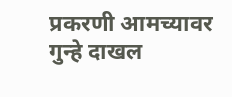प्रकरणी आमच्यावर गुन्हे दाखल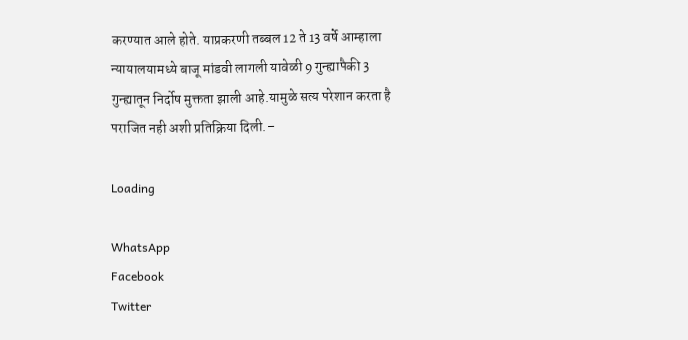करण्यात आले होते. याप्रकरणी तब्बल 12 ते 13 वर्षे आम्हाला न्यायालयामध्ये बाजू मांडवी लागली यावेळी 9 गुन्ह्यापैकी 3 गुन्ह्यातून निर्दोष मुक्तता झाली आहे.यामुळे सत्य परेशान करता है पराजित नही अशी प्रतिक्रिया दिली.–

Loading

WhatsApp
Facebook
Twitter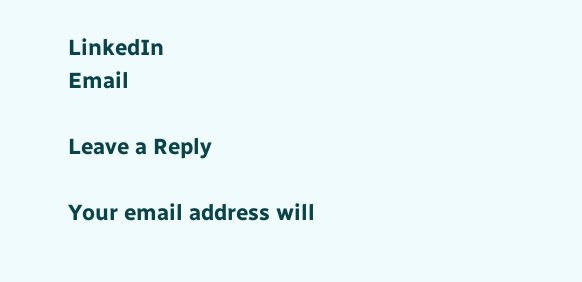LinkedIn
Email

Leave a Reply

Your email address will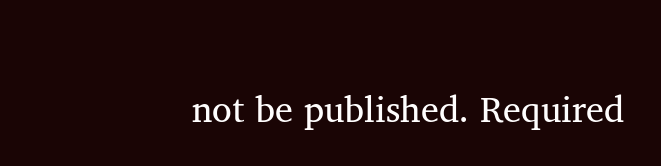not be published. Required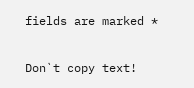fields are marked *

Don`t copy text!